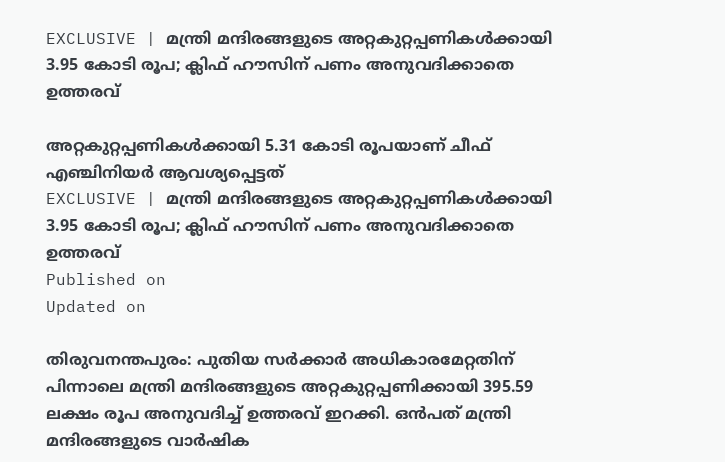EXCLUSIVE | മന്ത്രി മന്ദിരങ്ങളുടെ അറ്റകുറ്റപ്പണികള്‍ക്കായി 3.95 കോടി രൂപ; ക്ലിഫ് ഹൗസിന് പണം അനുവദിക്കാതെ ഉത്തരവ്

അറ്റകുറ്റപ്പണികൾക്കായി 5.31 കോടി രൂപയാണ് ചീഫ് എഞ്ചിനിയർ ആവശ്യപ്പെട്ടത്
EXCLUSIVE | മന്ത്രി മന്ദിരങ്ങളുടെ അറ്റകുറ്റപ്പണികള്‍ക്കായി 3.95 കോടി രൂപ; ക്ലിഫ് ഹൗസിന് പണം അനുവദിക്കാതെ ഉത്തരവ്
Published on
Updated on

തിരുവനന്തപുരം: പുതിയ സർക്കാർ അധികാരമേറ്റതിന് പിന്നാലെ മന്ത്രി മന്ദിരങ്ങളുടെ അറ്റകുറ്റപ്പണിക്കായി 395.59 ലക്ഷം രൂപ അനുവദിച്ച് ഉത്തരവ് ഇറക്കി. ഒൻപത് മന്ത്രി മന്ദിരങ്ങളുടെ വാർഷിക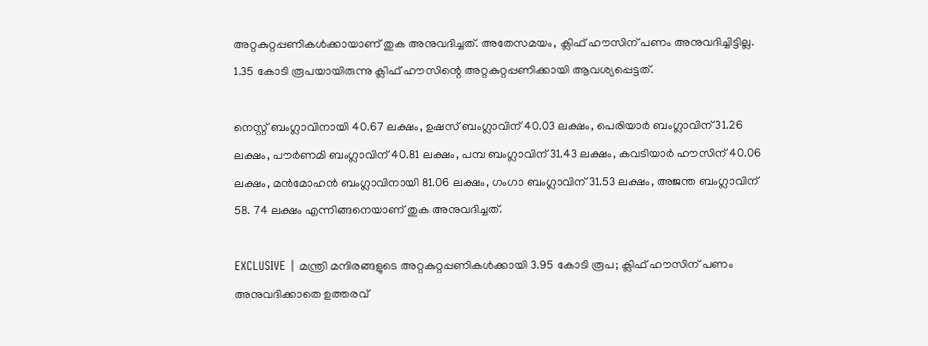അറ്റകുറ്റപ്പണികൾക്കായാണ് തുക അനുവദിച്ചത്. അതേസമയം, ക്ലിഫ് ഹൗസിന് പണം അനുവദിച്ചിട്ടില്ല. 1.35 കോടി രൂപയായിരുന്നു ക്ലിഫ് ഹൗസിന്റെ അറ്റകുറ്റപ്പണിക്കായി ആവശ്യപ്പെട്ടത്.

നെസ്റ്റ് ബംഗ്ലാവിനായി 40.67 ലക്ഷം, ഉഷസ് ബംഗ്ലാവിന് 40.03 ലക്ഷം, പെരിയാർ ബംഗ്ലാവിന് 31.26 ലക്ഷം, പൗർണമി ബംഗ്ലാവിന് 40.81 ലക്ഷം, പമ്പ ബംഗ്ലാവിന് 31.43 ലക്ഷം, കവടിയാർ ഹൗസിന് 40.06 ലക്ഷം, മൻമോഹൻ ബംഗ്ലാവിനായി 81.06 ലക്ഷം, ഗംഗാ ബംഗ്ലാവിന് 31.53 ലക്ഷം, അജന്ത ബംഗ്ലാവിന് 58. 74 ലക്ഷം എന്നിങ്ങനെയാണ് തുക അനുവദിച്ചത്.

EXCLUSIVE | മന്ത്രി മന്ദിരങ്ങളുടെ അറ്റകുറ്റപ്പണികള്‍ക്കായി 3.95 കോടി രൂപ; ക്ലിഫ് ഹൗസിന് പണം അനുവദിക്കാതെ ഉത്തരവ്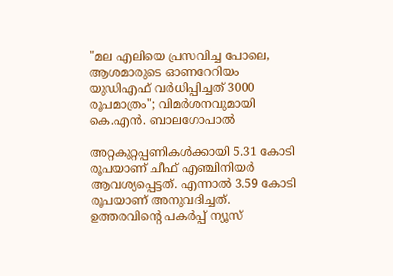"മല എലിയെ പ്രസവിച്ച പോലെ, ആശമാരുടെ ഓണറേറിയം യുഡിഎഫ് വര്‍ധിപ്പിച്ചത് 3000 രൂപമാത്രം"; വിമര്‍ശനവുമായി കെ.എന്‍. ബാലഗോപാല്‍

അറ്റകുറ്റപ്പണികൾക്കായി 5.31 കോടി രൂപയാണ് ചീഫ് എഞ്ചിനിയർ ആവശ്യപ്പെട്ടത്. എന്നാൽ 3.59 കോടി രൂപയാണ് അനുവദിച്ചത്. ഉത്തരവിന്റെ പകർപ്പ് ന്യൂസ്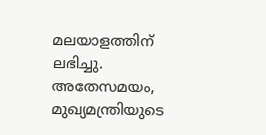മലയാളത്തിന് ലഭിച്ചു. അതേസമയം, മുഖ്യമന്ത്രിയുടെ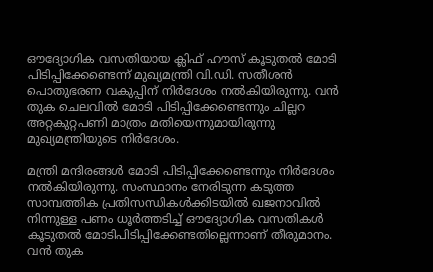ഔദ്യോഗിക വസതിയായ ക്ലിഫ് ഹൗസ് കൂടുതല്‍ മോടി പിടിപ്പിക്കേണ്ടെന്ന് മുഖ്യമന്ത്രി വി.ഡി. സതീശന്‍ പൊതുഭരണ വകുപ്പിന് നിര്‍ദേശം നല്‍കിയിരുന്നു. വന്‍ തുക ചെലവില്‍ മോടി പിടിപ്പിക്കേണ്ടെന്നും ചില്ലറ അറ്റകുറ്റപണി മാത്രം മതിയെന്നുമായിരുന്നു മുഖ്യമന്ത്രിയുടെ നിർദേശം.

മന്ത്രി മന്ദിരങ്ങള്‍ മോടി പിടിപ്പിക്കേണ്ടെന്നും നിര്‍ദേശം നല്‍കിയിരുന്നു. സംസ്ഥാനം നേരിടുന്ന കടുത്ത സാമ്പത്തിക പ്രതിസന്ധികൾക്കിടയിൽ ഖജനാവിൽ നിന്നുള്ള പണം ധൂർത്തടിച്ച് ഔദ്യോഗിക വസതികൾ കൂടുതൽ മോടിപിടിപ്പിക്കേണ്ടതില്ലെന്നാണ് തീരുമാനം. വൻ തുക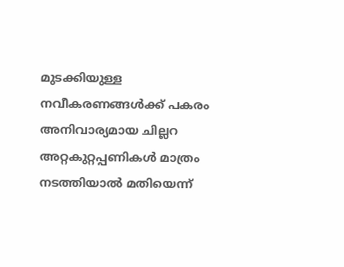മുടക്കിയുള്ള നവീകരണങ്ങൾക്ക് പകരം അനിവാര്യമായ ചില്ലറ അറ്റകുറ്റപ്പണികൾ മാത്രം നടത്തിയാൽ മതിയെന്ന്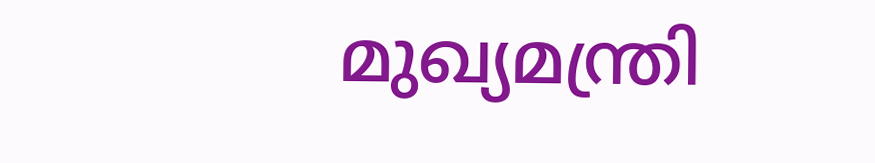മുഖ്യമന്ത്രി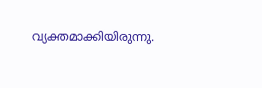വ്യക്തമാക്കിയിരുന്നു.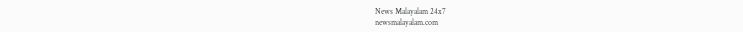News Malayalam 24x7
newsmalayalam.com